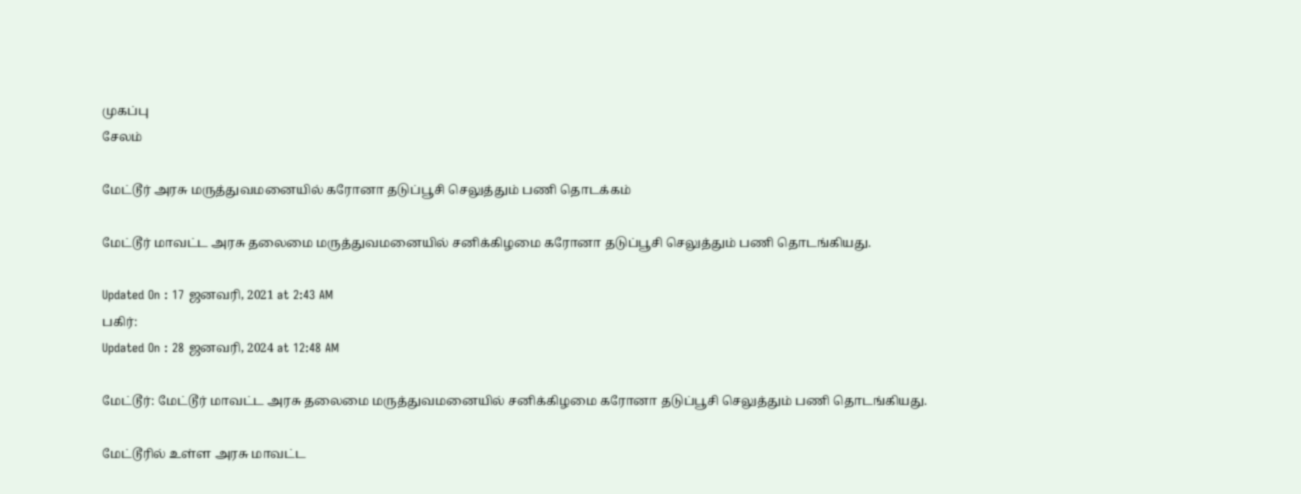முகப்பு
சேலம்

மேட்டூர் அரசு மருத்துவமனையில் கரோனா தடுப்பூசி செலுத்தும் பணி தொடக்கம்

மேட்டூர் மாவட்ட அரசு தலைமை மருத்துவமனையில் சனிக்கிழமை கரோனா தடுப்பூசி செலுத்தும் பணி தொடங்கியது.

Updated On : 17 ஜனவரி, 2021 at 2:43 AM
பகிர்:
Updated On : 28 ஜனவரி, 2024 at 12:48 AM

மேட்டூர்: மேட்டூர் மாவட்ட அரசு தலைமை மருத்துவமனையில் சனிக்கிழமை கரோனா தடுப்பூசி செலுத்தும் பணி தொடங்கியது.

மேட்டூரில் உள்ள அரசு மாவட்ட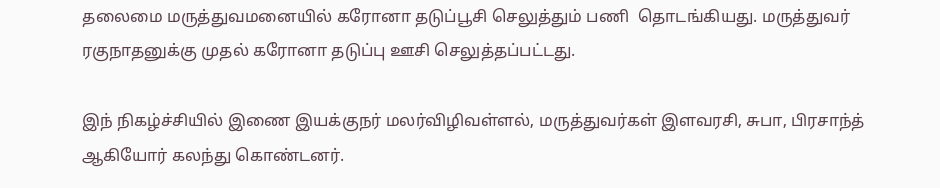தலைமை மருத்துவமனையில் கரோனா தடுப்பூசி செலுத்தும் பணி  தொடங்கியது. மருத்துவர் ரகுநாதனுக்கு முதல் கரோனா தடுப்பு ஊசி செலுத்தப்பட்டது.

இந் நிகழ்ச்சியில் இணை இயக்குநர் மலர்விழிவள்ளல், மருத்துவர்கள் இளவரசி, சுபா, பிரசாந்த் ஆகியோர் கலந்து கொண்டனர்.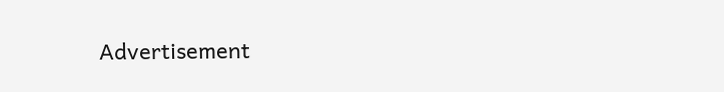Advertisement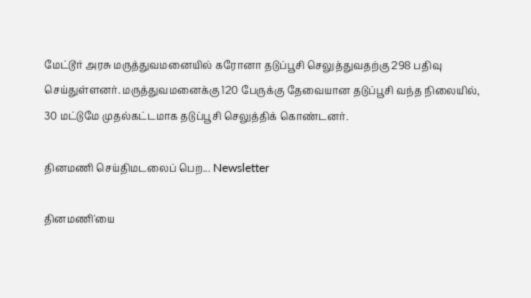மேட்டூர் அரசு மருத்துவமனையில் கரோனா தடுப்பூசி செலுத்துவதற்கு 298 பதிவு செய்துள்ளனர். மருத்துவமனைக்கு 120 பேருக்கு தேவையான தடுப்பூசி வந்த நிலையில், 30 மட்டுமே முதல்கட்டமாக தடுப்பூசி செலுத்திக் கொண்டனர்.

தினமணி செய்திமடலைப் பெற... Newsletter

தினமணி'யை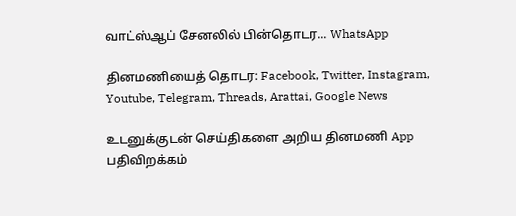வாட்ஸ்ஆப் சேனலில் பின்தொடர... WhatsApp

தினமணியைத் தொடர: Facebook, Twitter, Instagram, Youtube, Telegram, Threads, Arattai, Google News

உடனுக்குடன் செய்திகளை அறிய தினமணி App பதிவிறக்கம்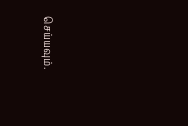செய்யவும்.